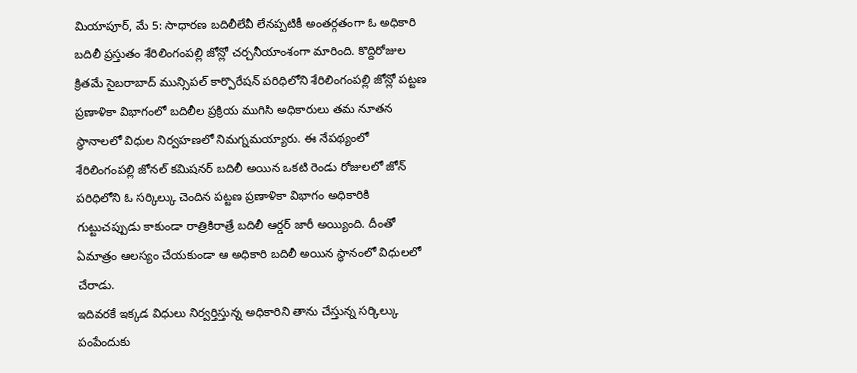మియాపూర్, మే 5: సాధారణ బదిలీలేవీ లేనప్పటికీ అంతర్గతంగా ఓ అధికారి బదిలీ ప్రస్తుతం శేరిలింగంపల్లి జోన్లో చర్చనీయాంశంగా మారింది. కొద్దిరోజుల క్రితమే సైబరాబాద్ మున్సిపల్ కార్పొరేషన్ పరిధిలోని శేరిలింగంపల్లి జోన్లో పట్టణ ప్రణాళికా విభాగంలో బదిలీల ప్రక్రియ ముగిసి అధికారులు తమ నూతన స్థానాలలో విధుల నిర్వహణలో నిమగ్నమయ్యారు. ఈ నేపథ్యంలో శేరిలింగంపల్లి జోనల్ కమిషనర్ బదిలీ అయిన ఒకటి రెండు రోజులలో జోన్ పరిధిలోని ఓ సర్కిల్కు చెందిన పట్టణ ప్రణాళికా విభాగం అధికారికి గుట్టుచప్పుడు కాకుండా రాత్రికిరాత్రే బదిలీ ఆర్డర్ జారీ అయ్యింది. దీంతో ఏమాత్రం ఆలస్యం చేయకుండా ఆ అధికారి బదిలీ అయిన స్థానంలో విధులలో చేరాడు.
ఇదివరకే ఇక్కడ విధులు నిర్వర్తిస్తున్న అధికారిని తాను చేస్తున్న సర్కిల్కు పంపేందుకు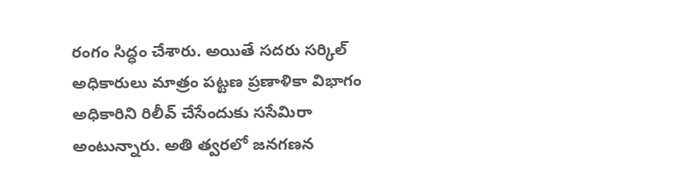రంగం సిద్ధం చేశారు. అయితే సదరు సర్కిల్ అధికారులు మాత్రం పట్టణ ప్రణాళికా విభాగం అధికారిని రిలీవ్ చేసేందుకు ససేమిరా అంటున్నారు. అతి త్వరలో జనగణన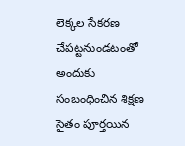లెక్కల సేకరణ చేపట్టనుండటంతో అందుకు సంబంధించిన శిక్షణ సైతం పూర్తయిన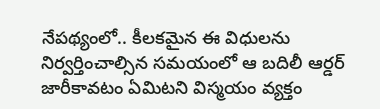నేపథ్యంలో.. కీలకమైన ఈ విధులను నిర్వర్తించాల్సిన సమయంలో ఆ బదిలీ ఆర్డర్ జారీకావటం ఏమిటని విస్మయం వ్యక్తం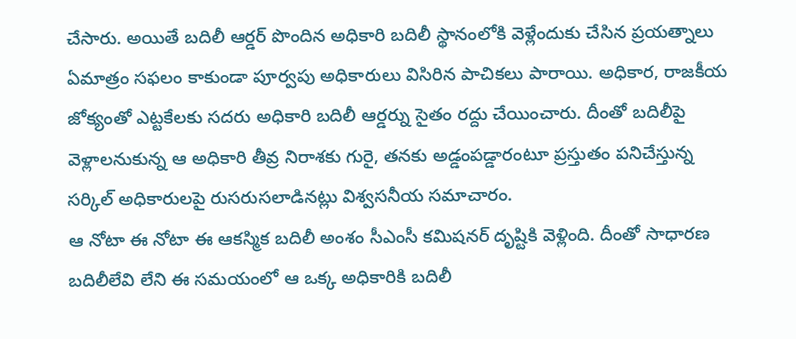చేసారు. అయితే బదిలీ ఆర్డర్ పొందిన అధికారి బదిలీ స్థానంలోకి వెళ్లేందుకు చేసిన ప్రయత్నాలు ఏమాత్రం సఫలం కాకుండా పూర్వపు అధికారులు విసిరిన పాచికలు పారాయి. అధికార, రాజకీయ జోక్యంతో ఎట్టకేలకు సదరు అధికారి బదిలీ ఆర్డర్ను సైతం రద్దు చేయించారు. దీంతో బదిలీపై వెళ్లాలనుకున్న ఆ అధికారి తీవ్ర నిరాశకు గురై, తనకు అడ్డంపడ్డారంటూ ప్రస్తుతం పనిచేస్తున్న సర్కిల్ అధికారులపై రుసరుసలాడినట్లు విశ్వసనీయ సమాచారం.
ఆ నోటా ఈ నోటా ఈ ఆకస్మిక బదిలీ అంశం సీఎంసీ కమిషనర్ దృష్టికి వెళ్లింది. దీంతో సాధారణ బదిలీలేవి లేని ఈ సమయంలో ఆ ఒక్క అధికారికి బదిలీ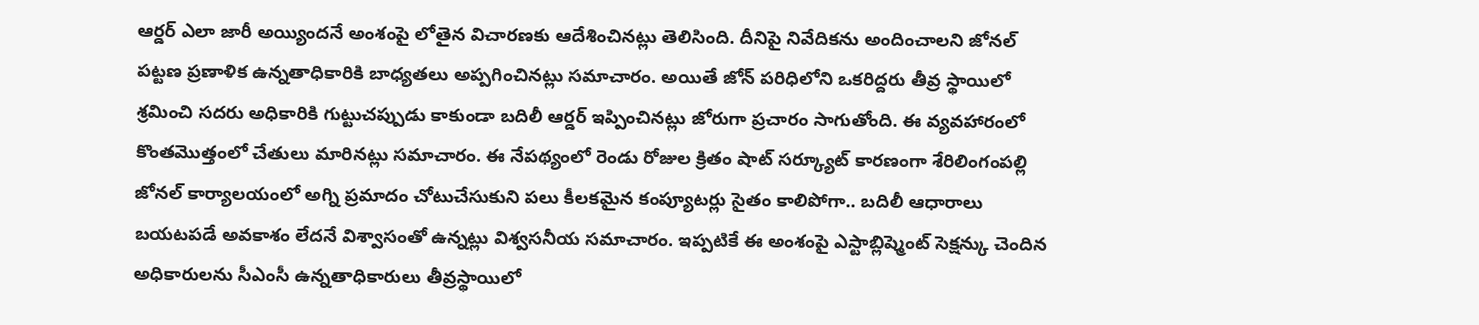ఆర్డర్ ఎలా జారీ అయ్యిందనే అంశంపై లోతైన విచారణకు ఆదేశించినట్లు తెలిసింది. దీనిపై నివేదికను అందించాలని జోనల్ పట్టణ ప్రణాళిక ఉన్నతాధికారికి బాధ్యతలు అప్పగించినట్లు సమాచారం. అయితే జోన్ పరిధిలోని ఒకరిద్దరు తీవ్ర స్థాయిలో శ్రమించి సదరు అధికారికి గుట్టుచప్పుడు కాకుండా బదిలీ ఆర్డర్ ఇప్పించినట్లు జోరుగా ప్రచారం సాగుతోంది. ఈ వ్యవహారంలో కొంతమొత్తంలో చేతులు మారినట్లు సమాచారం. ఈ నేపథ్యంలో రెండు రోజుల క్రితం షాట్ సర్క్యూట్ కారణంగా శేరిలింగంపల్లి జోనల్ కార్యాలయంలో అగ్ని ప్రమాదం చోటుచేసుకుని పలు కీలకమైన కంప్యూటర్లు సైతం కాలిపోగా.. బదిలీ ఆధారాలు బయటపడే అవకాశం లేదనే విశ్వాసంతో ఉన్నట్లు విశ్వసనీయ సమాచారం. ఇప్పటికే ఈ అంశంపై ఎస్టాబ్లిష్మెంట్ సెక్షన్కు చెందిన అధికారులను సీఎంసీ ఉన్నతాధికారులు తీవ్రస్థాయిలో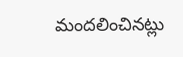మందలించినట్లు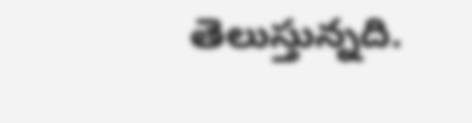తెలుస్తున్నది.